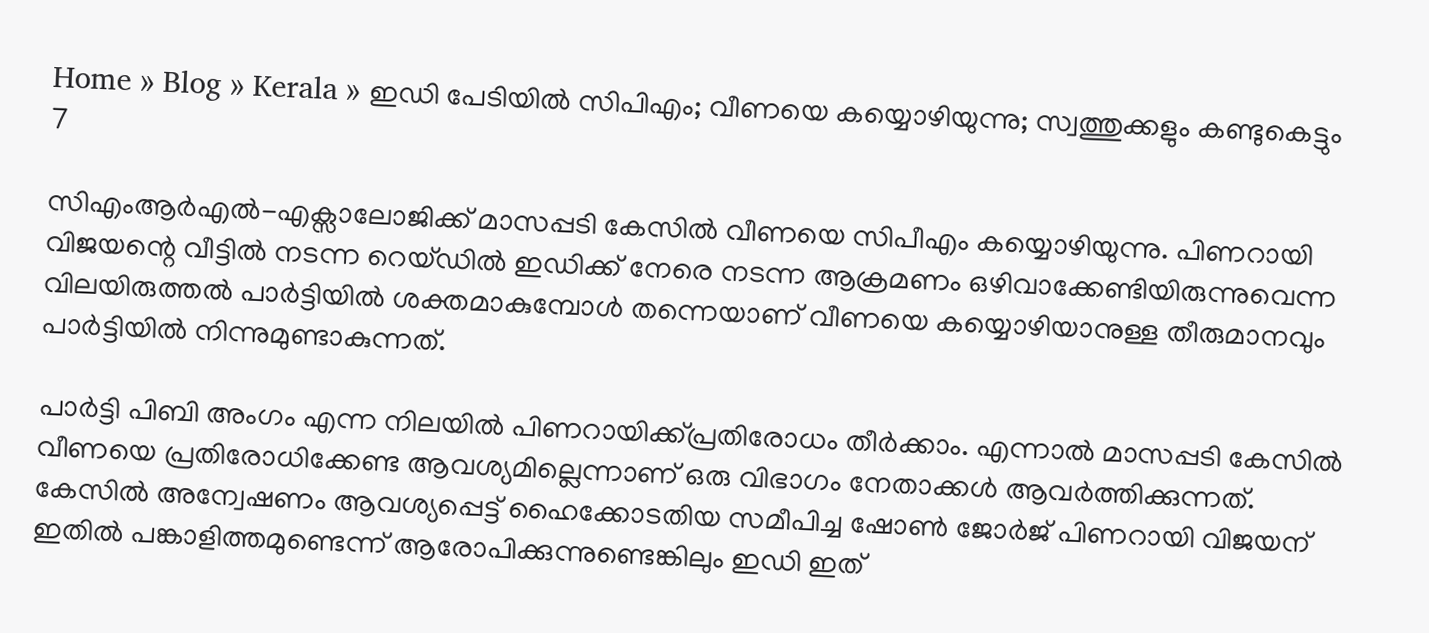Home » Blog » Kerala » ഇഡി പേടിയില്‍ സിപിഎം; വീണയെ കയ്യൊഴിയുന്നു; സ്വത്തുക്കളും കണ്ടുകെട്ടും
7

സിഎംആര്‍എല്‍-എക്സാലോജിക്ക് മാസപ്പടി കേസില്‍ വീണയെ സിപീഎം കയ്യൊഴിയുന്നു. പിണറായി വിജയന്റെ വീട്ടില്‍ നടന്ന റെയ്ഡില്‍ ഇഡിക്ക് നേരെ നടന്ന ആക്രമണം ഒഴിവാക്കേണ്ടിയിരുന്നുവെന്ന വിലയിരുത്തല്‍ പാര്‍ട്ടിയില്‍ ശക്തമാകുമ്പോള്‍ തന്നെയാണ് വീണയെ കയ്യൊഴിയാനുള്ള തീരുമാനവും പാര്‍ട്ടിയില്‍ നിന്നുമുണ്ടാകുന്നത്.

പാര്‍ട്ടി പിബി അംഗം എന്ന നിലയില്‍ പിണറായിക്ക്പ്രതിരോധം തീര്‍ക്കാം. എന്നാല്‍ മാസപ്പടി കേസില്‍ വീണയെ പ്രതിരോധിക്കേണ്ട ആവശ്യമില്ലെന്നാണ് ഒരു വിഭാഗം നേതാക്കള്‍ ആവര്‍ത്തിക്കുന്നത്. കേസില്‍ അന്വേഷണം ആവശ്യപ്പെട്ട് ഹൈക്കോടതിയ സമീപിച്ച ഷോണ്‍ ജോര്‍ജ് പിണറായി വിജയന് ഇതില്‍ പങ്കാളിത്തമുണ്ടെന്ന് ആരോപിക്കുന്നുണ്ടെങ്കിലും ഇഡി ഇത്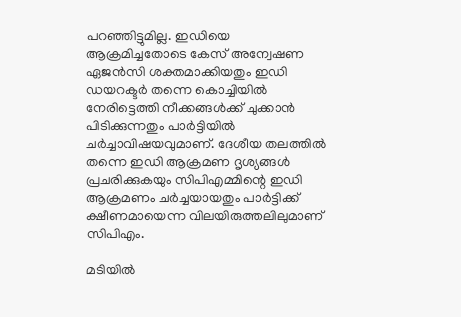പറഞ്ഞിട്ടുമില്ല. ഇഡിയെ ആക്രമിച്ചതോടെ കേസ് അന്വേഷണ ഏജന്‍സി ശക്തമാക്കിയതും ഇഡി ഡയറക്ടര്‍ തന്നെ കൊച്ചിയില്‍ നേരിട്ടെത്തി നീക്കങ്ങള്‍ക്ക്‌ ചുക്കാന്‍ പിടിക്കുന്നതും പാര്‍ട്ടിയില്‍ ചര്‍ച്ചാവിഷയവുമാണ്‌. ദേശീയ തലത്തില്‍ തന്നെ ഇഡി ആക്രമണ ദൃശ്യങ്ങള്‍ പ്രചരിക്കുകയും സിപിഎമ്മിന്റെ ഇഡി ആക്രമണം ചര്‍ച്ചയായതും പാര്‍ട്ടിക്ക് ക്ഷീണമായെന്ന വിലയിരുത്തലിലുമാണ് സിപിഎം.

മടിയില്‍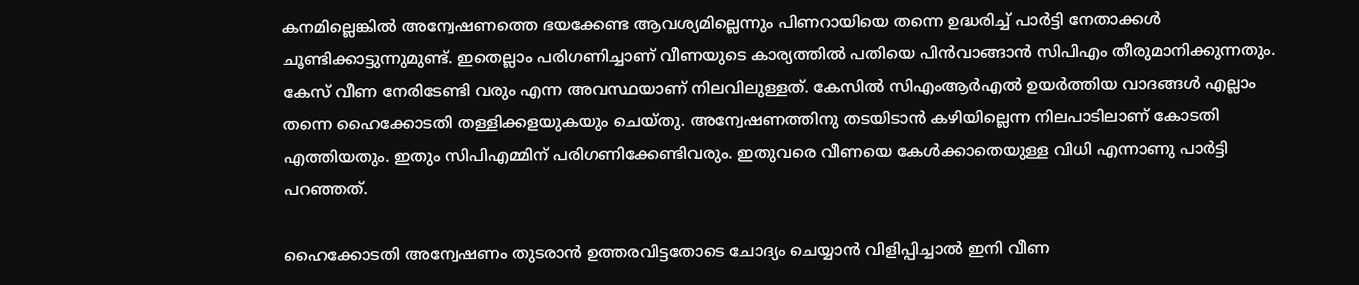കനമില്ലെങ്കില്‍ അന്വേഷണത്തെ ഭയക്കേണ്ട ആവശ്യമില്ലെന്നും പിണറായിയെ തന്നെ ഉദ്ധരിച്ച് പാര്‍ട്ടി നേതാക്കള്‍ ചൂണ്ടിക്കാട്ടുന്നുമുണ്ട്. ഇതെല്ലാം പരിഗണിച്ചാണ് വീണയുടെ കാര്യത്തില്‍ പതിയെ പിന്‍വാങ്ങാന്‍ സിപിഎം തീരുമാനിക്കുന്നതും. കേസ് വീണ നേരിടേണ്ടി വരും എന്ന അവസ്ഥയാണ് നിലവിലുള്ളത്. കേസില്‍ സിഎംആര്‍എല്‍ ഉയര്‍ത്തിയ വാദങ്ങള്‍ എല്ലാം തന്നെ ഹൈക്കോടതി തള്ളിക്കളയുകയും ചെയ്തു. അന്വേഷണത്തിനു തടയിടാന്‍ കഴിയില്ലെന്ന നിലപാടിലാണ് കോടതി എത്തിയതും. ഇതും സിപിഎമ്മിന് പരിഗണിക്കേണ്ടിവരും. ഇതുവരെ വീണയെ കേള്‍ക്കാതെയുള്ള വിധി എന്നാണു പാര്‍ട്ടി പറഞ്ഞത്.

ഹൈക്കോടതി അന്വേഷണം തുടരാന്‍ ഉത്തരവിട്ടതോടെ ചോദ്യം ചെയ്യാന്‍ വിളിപ്പിച്ചാല്‍ ഇനി വീണ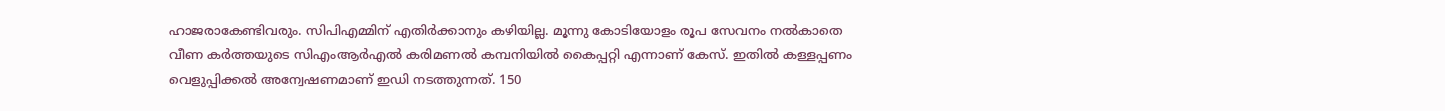ഹാജരാകേണ്ടിവരും. സിപിഎമ്മിന് എതിര്‍ക്കാനും കഴിയില്ല. മൂന്നു കോടിയോളം രൂപ സേവനം നല്‍കാതെ വീണ കര്‍ത്തയുടെ സിഎംആര്‍എല്‍ കരിമണല്‍ കമ്പനിയില്‍ കൈപ്പറ്റി എന്നാണ് കേസ്. ഇതില്‍ കള്ളപ്പണം വെളുപ്പിക്കല്‍ അന്വേഷണമാണ് ഇഡി നടത്തുന്നത്. 150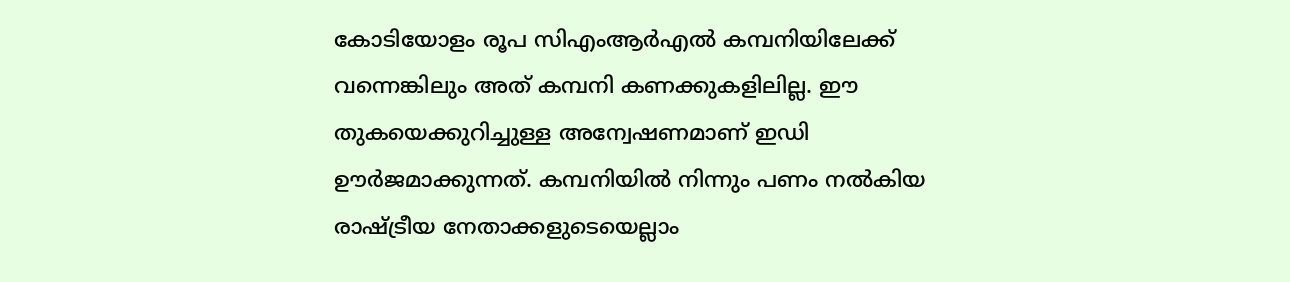കോടിയോളം രൂപ സിഎംആര്‍എല്‍ കമ്പനിയിലേക്ക് വന്നെങ്കിലും അത് കമ്പനി കണക്കുകളിലില്ല. ഈ തുകയെക്കുറിച്ചുള്ള അന്വേഷണമാണ് ഇഡി ഊര്‍ജമാക്കുന്നത്. കമ്പനിയില്‍ നിന്നും പണം നല്‍കിയ രാഷ്ട്രീയ നേതാക്കളുടെയെല്ലാം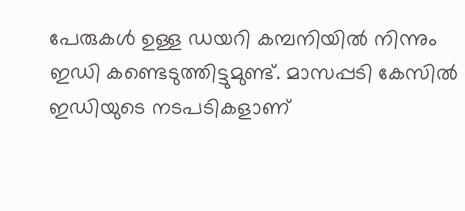പേരുകള്‍ ഉള്ള ഡയറി കമ്പനിയില്‍ നിന്നും ഇഡി കണ്ടെടുത്തിട്ടുമുണ്ട്. മാസപ്പടി കേസില്‍ ഇഡിയുടെ നടപടികളാണ്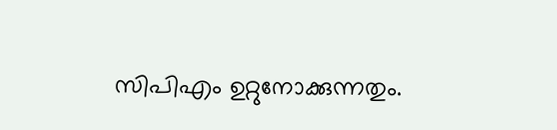സിപിഎം ഉറ്റുനോക്കുന്നതും.